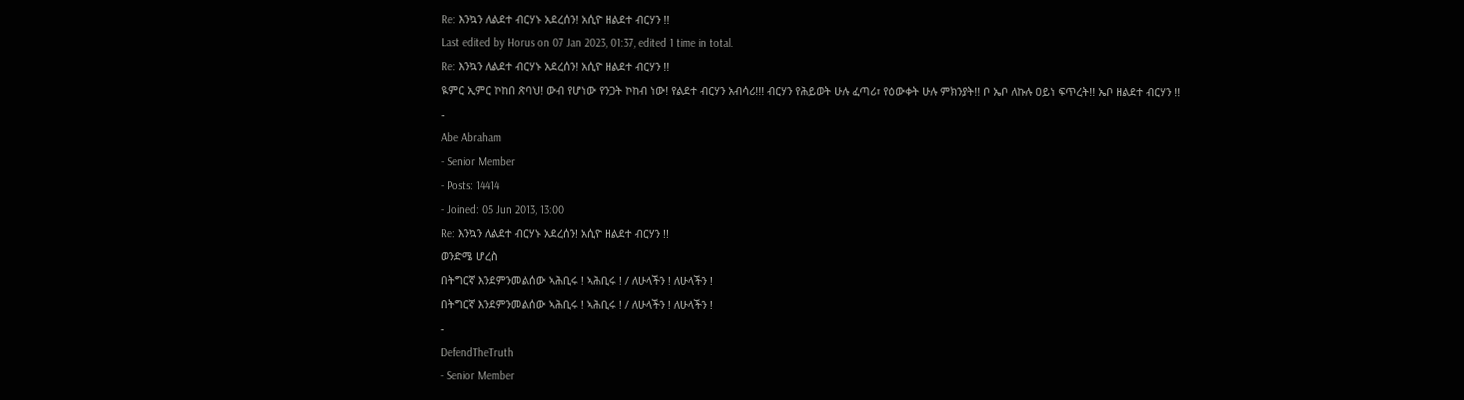Re: እንኳን ለልደተ ብርሃኑ አደረሰን! አሲዮ ዘልደተ ብርሃን !!
Last edited by Horus on 07 Jan 2023, 01:37, edited 1 time in total.
Re: እንኳን ለልደተ ብርሃኑ አደረሰን! አሲዮ ዘልደተ ብርሃን !!
ዪምር ኢምር ኮከበ ጽባህ! ውብ የሆነው የንጋት ኮከብ ነው! የልደተ ብርሃን አብሳሪ!!! ብርሃን የሕይወት ሁሉ ፈጣሪ፣ የዕውቀት ሁሉ ምክንያት!! ቦ ኤቦ ለኩሉ ዐይነ ፍጥረት!! ኤቦ ዘልደተ ብርሃን !!
-
Abe Abraham
- Senior Member
- Posts: 14414
- Joined: 05 Jun 2013, 13:00
Re: እንኳን ለልደተ ብርሃኑ አደረሰን! አሲዮ ዘልደተ ብርሃን !!
ወንድሜ ሆረስ
በትግርኛ እንደምንመልሰው ኣሕቢሩ ! ኣሕቢሩ ! / ለሁላችን ! ለሁላችን !
በትግርኛ እንደምንመልሰው ኣሕቢሩ ! ኣሕቢሩ ! / ለሁላችን ! ለሁላችን !
-
DefendTheTruth
- Senior Member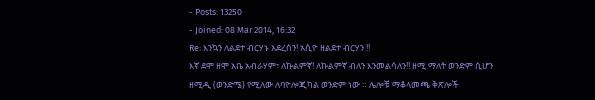- Posts: 13250
- Joined: 08 Mar 2014, 16:32
Re: እንኳን ለልደተ ብርሃኑ አደረሰን! አሲዮ ዘልደተ ብርሃን !!
እኛ ደሞ ዘሞ አቤ አብራሃም፣ ለኩልምኛ! ለኩልምኛ ብለን እንመልሳለን!! ዘሚ ማለት ወንድም ሲሆን ዘሚዲ (ወንድሜ) የሚለው ለባዮሎጂካል ወንድም ነው ። ሌሎቹ ማቆላመጫ ቅጽሎች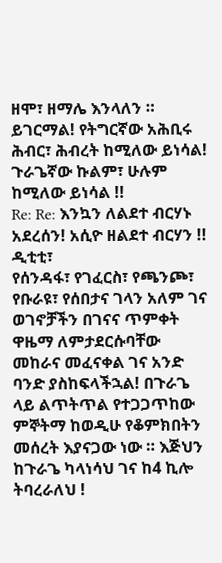ዘሞ፣ ዘማሌ እንላለን ። ይገርማል! የትግርኛው አሕቢሩ ሕብር፣ ሕብረት ከሚለው ይነሳል! ጉራጌኛው ኩልም፣ ሁሉም ከሚለው ይነሳል !!
Re: Re: እንኳን ለልደተ ብርሃኑ አደረሰን! አሲዮ ዘልደተ ብርሃን !!
ዲቲቲ፣
የሰንዳፋ፣ የገፈርስ፣ የጫንጮ፣ የቡራዩ፣ የሰበታና ገላን አለም ገና ወገኖቻችን በገናና ጥምቀት ዋዜማ ለምታደርሱባቸው መከራና መፈናቀል ገና አንድ ባንድ ያስከፍላችኋል! በጉራጌ ላይ ልጥትጥል የተጋጋጥከው ምኞትማ ከወዲሁ የቆምክበትን መሰረት እያናጋው ነው ። እጅህን ከጉራጌ ካላነሳህ ገና ከ4 ኪሎ ትባረራለህ !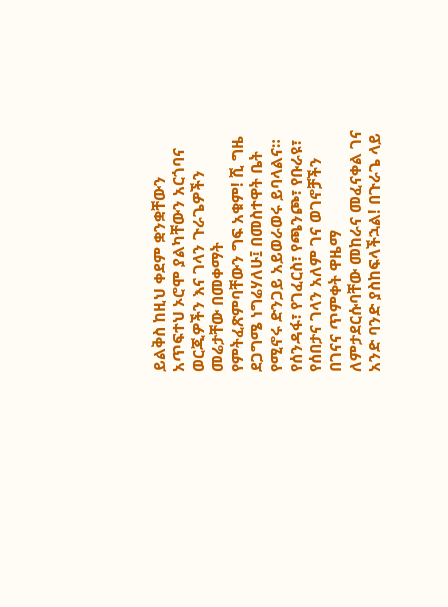ይልቅስ ከዚህ ቀደም ቋንቋቸውን አጥፍተህ ኦሮሞ ያልካቸውን አርጎባና ወርጂዎችን እና ገላን ጉራጌዎችን መሬታቸው በመቀማት የምትፈጽምባቸውን ግፍ አቁም! ሺ ግዜ ደጋግሜ ነግሬሃለሁ፤ በመስተዋት ቤት የሚኖሩ ድንጋይ አይወራወሩ ይባላልና።
የሰንዳፋ፣ የገፈርስ፣ የጫንጮ፣ የቡራዩ፣ የሰበታና ገላን አለም ገና ወገኖቻችን በገናና ጥምቀት ዋዜማ ለምታደርሱባቸው መከራና መፈናቀል ገና አንድ ባንድ ያስከፍላችኋል! በጉራጌ ላይ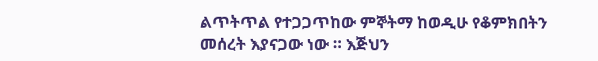ልጥትጥል የተጋጋጥከው ምኞትማ ከወዲሁ የቆምክበትን መሰረት እያናጋው ነው ። እጅህን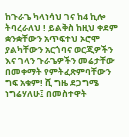ከጉራጌ ካላነሳህ ገና ከ4 ኪሎ ትባረራለህ ! ይልቅስ ከዚህ ቀደም ቋንቋቸውን አጥፍተህ ኦሮሞ ያልካቸውን አርጎባና ወርጂዎችን እና ገላን ጉራጌዎችን መሬታቸው በመቀማት የምትፈጽምባቸውን ግፍ አቁም! ሺ ግዜ ደጋግሜ ነግሬሃለሁ፤ በመስተዋት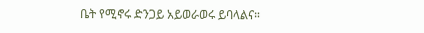ቤት የሚኖሩ ድንጋይ አይወራወሩ ይባላልና።